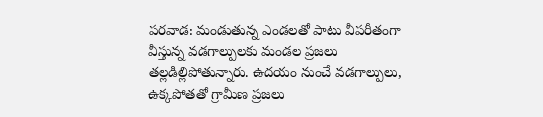పరవాడ: మండుతున్న ఎండలతో పాటు వీపరీతంగా వీస్తున్న వడగాల్పులకు మండల ప్రజలు తల్లడిల్లిపోతున్నారు. ఉదయం నుంచే వడగాల్పులు, ఉక్కపోతతో గ్రామీణ ప్రజలు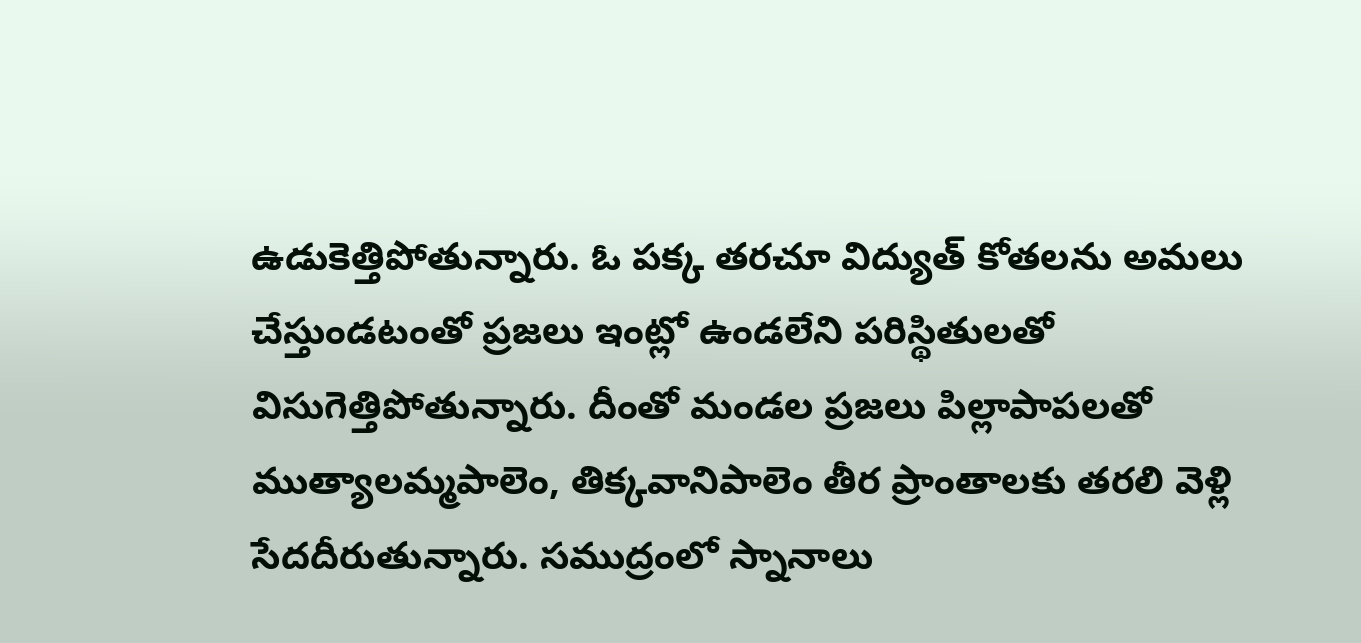ఉడుకెత్తిపోతున్నారు. ఓ పక్క తరచూ విద్యుత్ కోతలను అమలు చేస్తుండటంతో ప్రజలు ఇంట్లో ఉండలేని పరిస్థితులతో విసుగెత్తిపోతున్నారు. దీంతో మండల ప్రజలు పిల్లాపాపలతో ముత్యాలమ్మపాలెం, తిక్కవానిపాలెం తీర ప్రాంతాలకు తరలి వెళ్లి సేదదీరుతున్నారు. సముద్రంలో స్నానాలు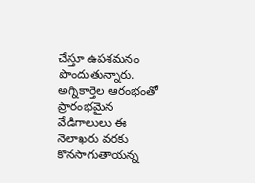చేస్తూ ఉపశమనం పొందుతున్నారు. అగ్నికార్తెల ఆరంభంతో ప్రారంభమైన వేడిగాలులు ఈ నెలాఖరు వరకు కొనసాగుతాయన్న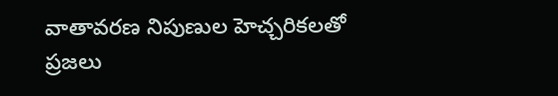వాతావరణ నిపుణుల హెచ్చరికలతో ప్రజలు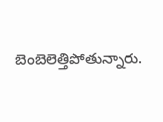బెంబెలెత్తిపోతున్నారు.